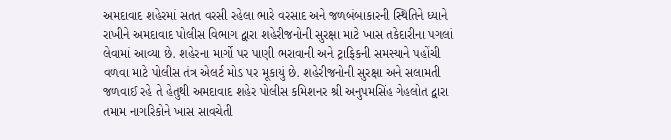અમદાવાદ શહેરમાં સતત વરસી રહેલા ભારે વરસાદ અને જળબંબાકારની સ્થિતિને ધ્યાને રાખીને અમદાવાદ પોલીસ વિભાગ દ્વારા શહેરીજનોની સુરક્ષા માટે ખાસ તકેદારીના પગલાં લેવામાં આવ્યા છે. શહેરના માર્ગો પર પાણી ભરાવાની અને ટ્રાફિકની સમસ્યાને પહોંચી વળવા માટે પોલીસ તંત્ર એલર્ટ મોડ પર મૂકાયું છે. શહેરીજનોની સુરક્ષા અને સલામતી જળવાઈ રહે તે હેતુથી અમદાવાદ શહેર પોલીસ કમિશનર શ્રી અનુપમસિંહ ગેહલોત દ્વારા તમામ નાગરિકોને ખાસ સાવચેતી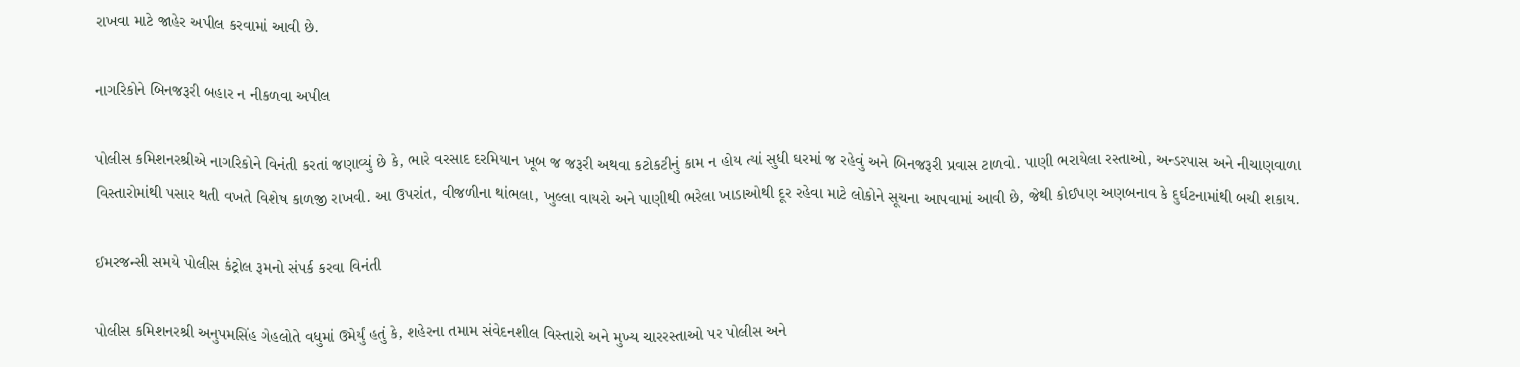રાખવા માટે જાહેર અપીલ કરવામાં આવી છે.

નાગરિકોને બિનજરૂરી બહાર ન નીકળવા અપીલ

પોલીસ કમિશનરશ્રીએ નાગરિકોને વિનંતી કરતાં જણાવ્યું છે કે, ભારે વરસાદ દરમિયાન ખૂબ જ જરૂરી અથવા કટોકટીનું કામ ન હોય ત્યાં સુધી ઘરમાં જ રહેવું અને બિનજરૂરી પ્રવાસ ટાળવો. પાણી ભરાયેલા રસ્તાઓ, અન્ડરપાસ અને નીચાણવાળા વિસ્તારોમાંથી પસાર થતી વખતે વિશેષ કાળજી રાખવી. આ ઉપરાંત, વીજળીના થાંભલા, ખુલ્લા વાયરો અને પાણીથી ભરેલા ખાડાઓથી દૂર રહેવા માટે લોકોને સૂચના આપવામાં આવી છે, જેથી કોઈપણ અણબનાવ કે દુર્ઘટનામાંથી બચી શકાય.

ઈમરજન્સી સમયે પોલીસ કંટ્રોલ રૂમનો સંપર્ક કરવા વિનંતી

પોલીસ કમિશનરશ્રી અનુપમસિંહ ગેહલોતે વધુમાં ઉમેર્યું હતું કે, શહેરના તમામ સંવેદનશીલ વિસ્તારો અને મુખ્ય ચારરસ્તાઓ પર પોલીસ અને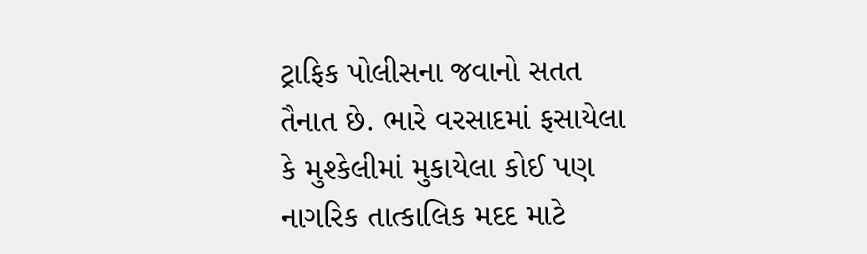ટ્રાફિક પોલીસના જવાનો સતત તૈનાત છે. ભારે વરસાદમાં ફસાયેલા કે મુશ્કેલીમાં મુકાયેલા કોઈ પણ નાગરિક તાત્કાલિક મદદ માટે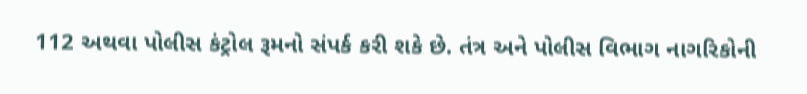112 અથવા પોલીસ કંટ્રોલ રૂમનો સંપર્ક કરી શકે છે. તંત્ર અને પોલીસ વિભાગ નાગરિકોની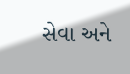સેવા અને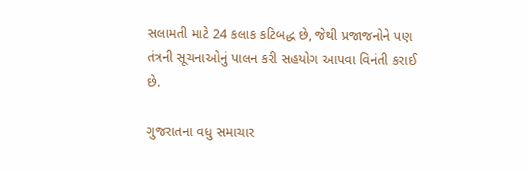સલામતી માટે 24 કલાક કટિબદ્ધ છે, જેથી પ્રજાજનોને પણ તંત્રની સૂચનાઓનું પાલન કરી સહયોગ આપવા વિનંતી કરાઈ છે.

ગુજરાતના વધુ સમાચાર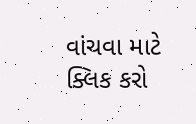વાંચવા માટે ક્લિક કરો